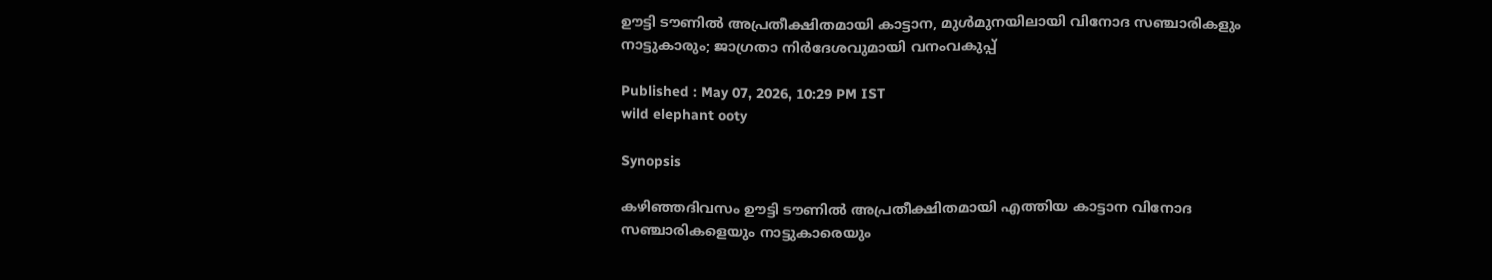ഊട്ടി ടൗണില്‍ അപ്രതീക്ഷിതമായി കാട്ടാന, മുള്‍മുനയിലായി വിനോദ സഞ്ചാരികളും നാട്ടുകാരും; ജാഗ്രതാ നിര്‍ദേശവുമായി വനംവകുപ്പ്

Published : May 07, 2026, 10:29 PM IST
wild elephant ooty

Synopsis

കഴിഞ്ഞദിവസം ഊട്ടി ടൗണില്‍ അപ്രതീക്ഷിതമായി എത്തിയ കാട്ടാന വിനോദ സഞ്ചാരികളെയും നാട്ടുകാരെയും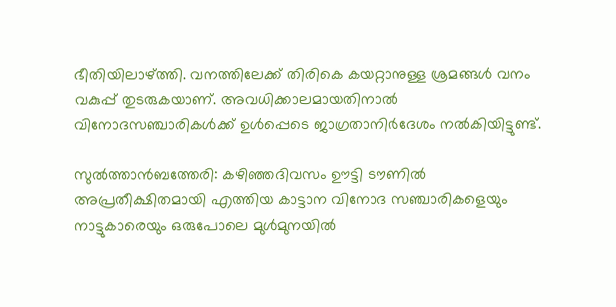ഭീതിയിലാഴ്ത്തി. വനത്തിലേക്ക് തിരികെ കയറ്റാനുള്ള ശ്രമങ്ങള്‍ വനം വകുപ്പ് തുടരുകയാണ്. അവധിക്കാലമായതിനാല്‍ വിനോദസഞ്ചാരികള്‍ക്ക് ഉള്‍പ്പെടെ ജാഗ്രതാനിര്‍ദേശം നല്‍കിയിട്ടുണ്ട്.

സുല്‍ത്താന്‍ബത്തേരി: കഴിഞ്ഞദിവസം ഊട്ടി ടൗണില്‍ അപ്രതീക്ഷിതമായി എത്തിയ കാട്ടാന വിനോദ സഞ്ചാരികളെയും നാട്ടുകാരെയും ഒരുപോലെ മുള്‍മുനയില്‍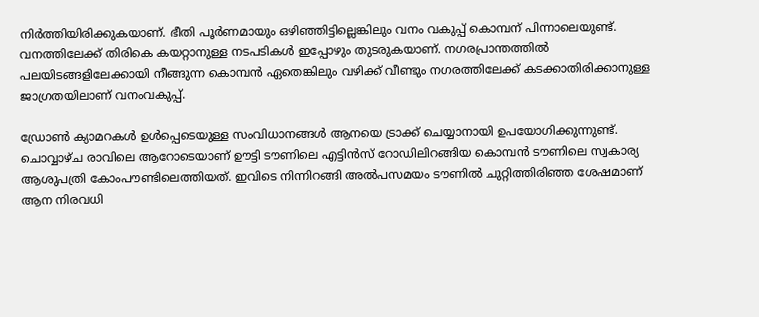നിര്‍ത്തിയിരിക്കുകയാണ്. ഭീതി പൂര്‍ണമായും ഒഴിഞ്ഞിട്ടില്ലെങ്കിലും വനം വകുപ്പ് കൊമ്പന് പിന്നാലെയുണ്ട്. വനത്തിലേക്ക് തിരികെ കയറ്റാനുള്ള നടപടികള്‍ ഇപ്പോഴും തുടരുകയാണ്. നഗരപ്രാന്തത്തില്‍ പലയിടങ്ങളിലേക്കായി നീങ്ങുന്ന കൊമ്പന്‍ ഏതെങ്കിലും വഴിക്ക് വീണ്ടും നഗരത്തിലേക്ക് കടക്കാതിരിക്കാനുള്ള ജാഗ്രതയിലാണ് വനംവകുപ്പ്.

ഡ്രോണ്‍ ക്യാമറകള്‍ ഉള്‍പ്പെടെയുള്ള സംവിധാനങ്ങള്‍ ആനയെ ട്രാക്ക് ചെയ്യാനായി ഉപയോഗിക്കുന്നുണ്ട്. ചൊവ്വാഴ്ച രാവിലെ ആറോടെയാണ് ഊട്ടി ടൗണിലെ എട്ടിന്‍സ് റോഡിലിറങ്ങിയ കൊമ്പന്‍ ടൗണിലെ സ്വകാര്യ ആശുപത്രി കോംപൗണ്ടിലെത്തിയത്. ഇവിടെ നിന്നിറങ്ങി അല്‍പസമയം ടൗണില്‍ ചുറ്റിത്തിരിഞ്ഞ ശേഷമാണ് ആന നിരവധി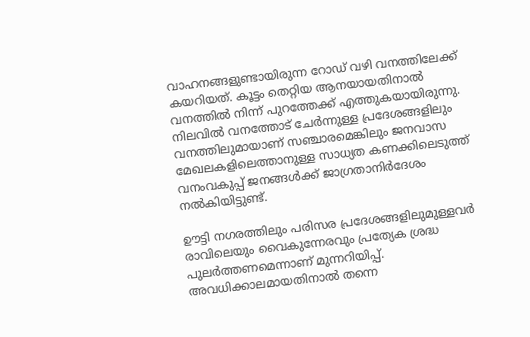വാഹനങ്ങളുണ്ടായിരുന്ന റോഡ് വഴി വനത്തിലേക്ക് കയറിയത്. കൂട്ടം തെറ്റിയ ആനയായതിനാല്‍ വനത്തില്‍ നിന്ന് പുറത്തേക്ക് എത്തുകയായിരുന്നു. നിലവില്‍ വനത്തോട് ചേര്‍ന്നുള്ള പ്രദേശങ്ങളിലും വനത്തിലുമായാണ് സഞ്ചാരമെങ്കിലും ജനവാസ മേഖലകളിലെത്താനുള്ള സാധ്യത കണക്കിലെടുത്ത് വനംവകുപ്പ് ജനങ്ങള്‍ക്ക് ജാഗ്രതാനിര്‍ദേശം നല്‍കിയിട്ടുണ്ട്.

ഊട്ടി നഗരത്തിലും പരിസര പ്രദേശങ്ങളിലുമുള്ളവര്‍ രാവിലെയും വൈകുന്നേരവും പ്രത്യേക ശ്രദ്ധ പുലര്‍ത്തണമെന്നാണ് മുന്നറിയിപ്പ്. അവധിക്കാലമായതിനാല്‍ തന്നെ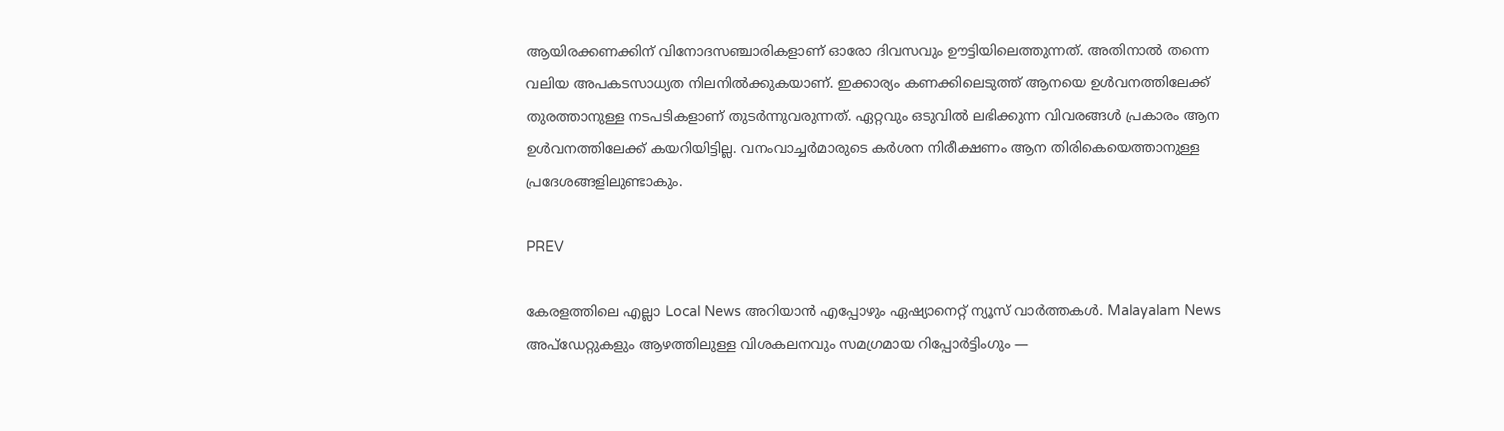ആയിരക്കണക്കിന് വിനോദസഞ്ചാരികളാണ് ഓരോ ദിവസവും ഊട്ടിയിലെത്തുന്നത്. അതിനാല്‍ തന്നെ വലിയ അപകടസാധ്യത നിലനില്‍ക്കുകയാണ്. ഇക്കാര്യം കണക്കിലെടുത്ത് ആനയെ ഉള്‍വനത്തിലേക്ക് തുരത്താനുള്ള നടപടികളാണ് തുടര്‍ന്നുവരുന്നത്. ഏറ്റവും ഒടുവില്‍ ലഭിക്കുന്ന വിവരങ്ങള്‍ പ്രകാരം ആന ഉള്‍വനത്തിലേക്ക് കയറിയിട്ടില്ല. വനംവാച്ചര്‍മാരുടെ കര്‍ശന നിരീക്ഷണം ആന തിരികെയെത്താനുള്ള പ്രദേശങ്ങളിലുണ്ടാകും.

PREV

കേരളത്തിലെ എല്ലാ Local News അറിയാൻ എപ്പോഴും ഏഷ്യാനെറ്റ് ന്യൂസ് വാർത്തകൾ. Malayalam News  അപ്‌ഡേറ്റുകളും ആഴത്തിലുള്ള വിശകലനവും സമഗ്രമായ റിപ്പോർട്ടിംഗും —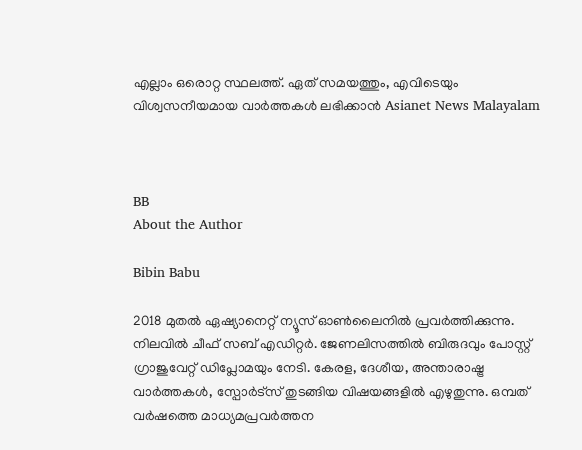എല്ലാം ഒരൊറ്റ സ്ഥലത്ത്. ഏത് സമയത്തും, എവിടെയും വിശ്വസനീയമായ വാർത്തകൾ ലഭിക്കാൻ Asianet News Malayalam



BB
About the Author

Bibin Babu

2018 മുതല്‍ ഏഷ്യാനെറ്റ് ന്യൂസ് ഓണ്‍ലൈനില്‍ പ്രവര്‍ത്തിക്കുന്നു. നിലവില്‍ ചീഫ് സബ് എഡിറ്റർ. ജേണലിസത്തില്‍ ബിരുദവും പോസ്റ്റ് ഗ്രാജുവേറ്റ് ഡിപ്ലോമയും നേടി. കേരള, ദേശീയ, അന്താരാഷ്ട്ര വാര്‍ത്തകള്‍, സ്പോര്‍ട്സ് തുടങ്ങിയ വിഷയങ്ങളില്‍ എഴുതുന്നു. ഒമ്പത് വര്‍ഷത്തെ മാധ്യമപ്രവര്‍ത്തന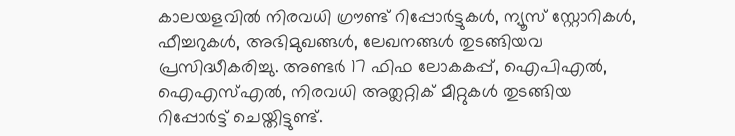കാലയളവില്‍ നിരവധി ഗ്രൗണ്ട് റിപ്പോര്‍ട്ടുകള്‍, ന്യൂസ് സ്റ്റോറികള്‍, ഫീച്ചറുകള്‍, അഭിമുഖങ്ങള്‍, ലേഖനങ്ങള്‍ തുടങ്ങിയവ പ്രസിദ്ധീകരിച്ചു. അണ്ടര്‍ 17 ഫിഫ ലോകകപ്പ്, ഐപിഎൽ, ഐഎസ്എൽ, നിരവധി അത്ലറ്റിക് മീറ്റുകൾ തുടങ്ങിയ റിപ്പോര്‍ട്ട് ചെയ്തിട്ടുണ്ട്.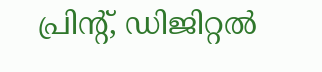പ്രിന്‍റ്, ഡിജിറ്റല്‍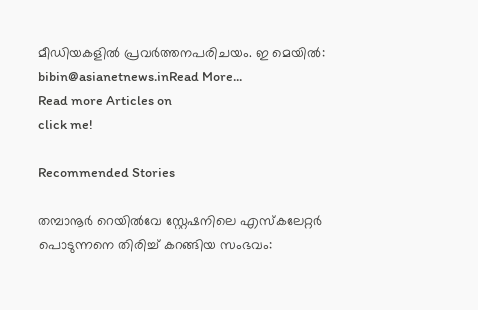മീഡിയകളില്‍ പ്രവര്‍ത്തനപരിചയം. ഇ മെയില്‍: bibin@asianetnews.inRead More...
Read more Articles on
click me!

Recommended Stories

തമ്പാനൂർ റെയിൽവേ സ്റ്റേഷനിലെ എസ്കലേറ്റർ പൊടുന്നനെ തിരിച്ച് കറങ്ങിയ സംഭവം: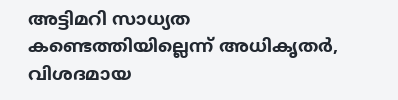അട്ടിമറി സാധ്യത കണ്ടെത്തിയില്ലെന്ന് അധികൃതര്‍, വിശദമായ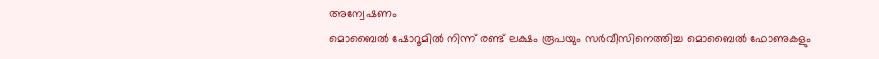അന്വേഷണം
മൊബൈൽ ഷോറൂമിൽ നിന്ന് രണ്ട് ലക്ഷം രൂപയും സർവീസിനെത്തിച്ച മൊബൈൽ ഫോണുകളും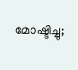മോഷ്ടിച്ചു;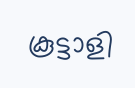കൂട്ടാളി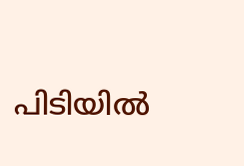പിടിയിൽ